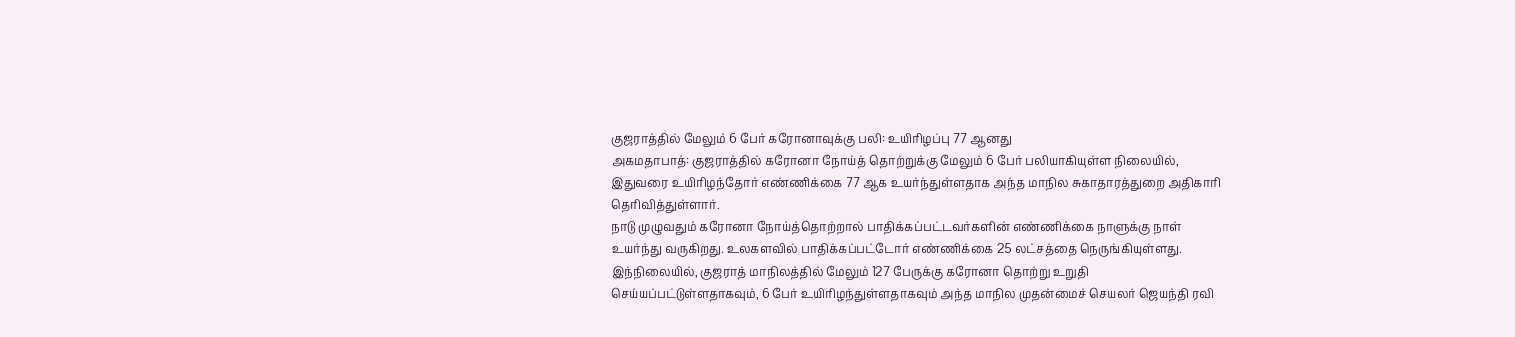குஜராத்தில் மேலும் 6 பேர் கரோனாவுக்கு பலி: உயிரிழப்பு 77 ஆனது
அகமதாபாத்: குஜராத்தில் கரோனா நோய்த் தொற்றுக்கு மேலும் 6 பேர் பலியாகியுள்ள நிலையில், இதுவரை உயிரிழந்தோர் எண்ணிக்கை 77 ஆக உயர்ந்துள்ளதாக அந்த மாநில சுகாதாரத்துறை அதிகாரி தெரிவித்துள்ளார்.
நாடு முழுவதும் கரோனா நோய்த்தொற்றால் பாதிக்கப்பட்டவர்களின் எண்ணிக்கை நாளுக்கு நாள் உயர்ந்து வருகிறது. உலகளவில் பாதிக்கப்பட்டோர் எண்ணிக்கை 25 லட்சத்தை நெருங்கியுள்ளது.
இந்நிலையில், குஜராத் மாநிலத்தில் மேலும் 127 பேருக்கு கரோனா தொற்று உறுதி செய்யப்பட்டுள்ளதாகவும், 6 பேர் உயிரிழந்துள்ளதாகவும் அந்த மாநில முதன்மைச் செயலர் ஜெயந்தி ரவி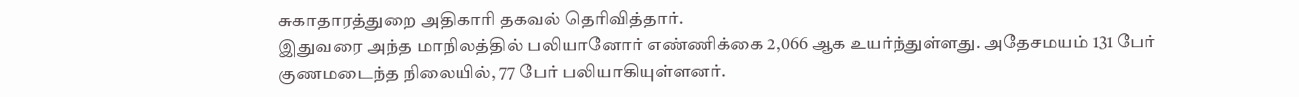சுகாதாரத்துறை அதிகாரி தகவல் தெரிவித்தார்.
இதுவரை அந்த மாநிலத்தில் பலியானோர் எண்ணிக்கை 2,066 ஆக உயர்ந்துள்ளது. அதேசமயம் 131 பேர் குணமடைந்த நிலையில், 77 பேர் பலியாகியுள்ளனர்.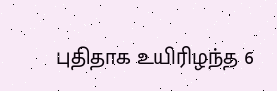புதிதாக உயிரிழந்த 6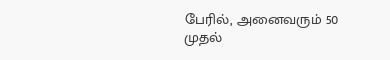பேரில், அனைவரும் 50 முதல்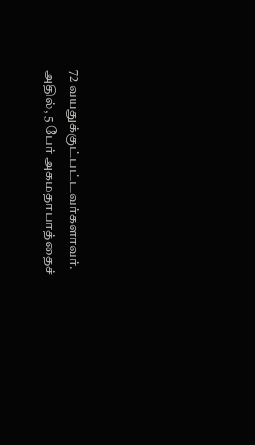72 வயதுக்குட்பட்டவர்களாவர். அதில், 5 பேர் அகமதாபாத்தைச்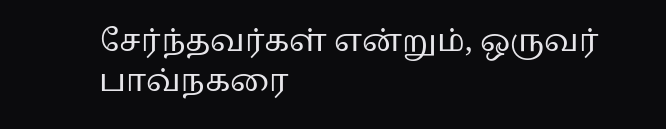சேர்ந்தவர்கள் என்றும், ஒருவர் பாவ்நகரை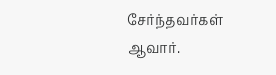சேர்ந்தவர்கள் ஆவார்.